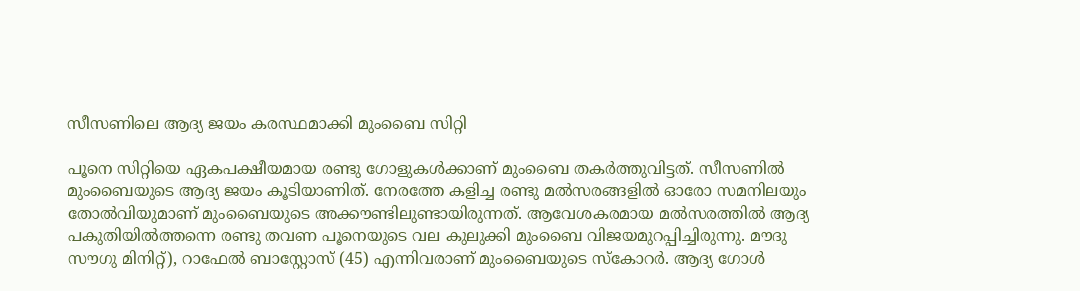സീസണിലെ ആദ്യ ജയം കരസ്ഥമാക്കി മുംബൈ സിറ്റി

പൂനെ സിറ്റിയെ ഏകപക്ഷീയമായ രണ്ടു ഗോളുകള്‍ക്കാണ് മുംബൈ തകര്‍ത്തുവിട്ടത്. സീസണില്‍ മുംബൈയുടെ ആദ്യ ജയം കൂടിയാണിത്. നേരത്തേ കളിച്ച രണ്ടു മല്‍സരങ്ങളില്‍ ഓരോ സമനിലയും തോല്‍വിയുമാണ് മുംബൈയുടെ അക്കൗണ്ടിലുണ്ടായിരുന്നത്. ആവേശകരമായ മല്‍സരത്തില്‍ ആദ്യ പകുതിയില്‍ത്തന്നെ രണ്ടു തവണ പൂനെയുടെ വല കുലുക്കി മുംബൈ വിജയമുറപ്പിച്ചിരുന്നു. മൗദു സൗഗു മിനിറ്റ്), റാഫേല്‍ ബാസ്റ്റോസ് (45) എന്നിവരാണ് മുംബൈയുടെ സ്‌കോറര്‍. ആദ്യ ഗോള്‍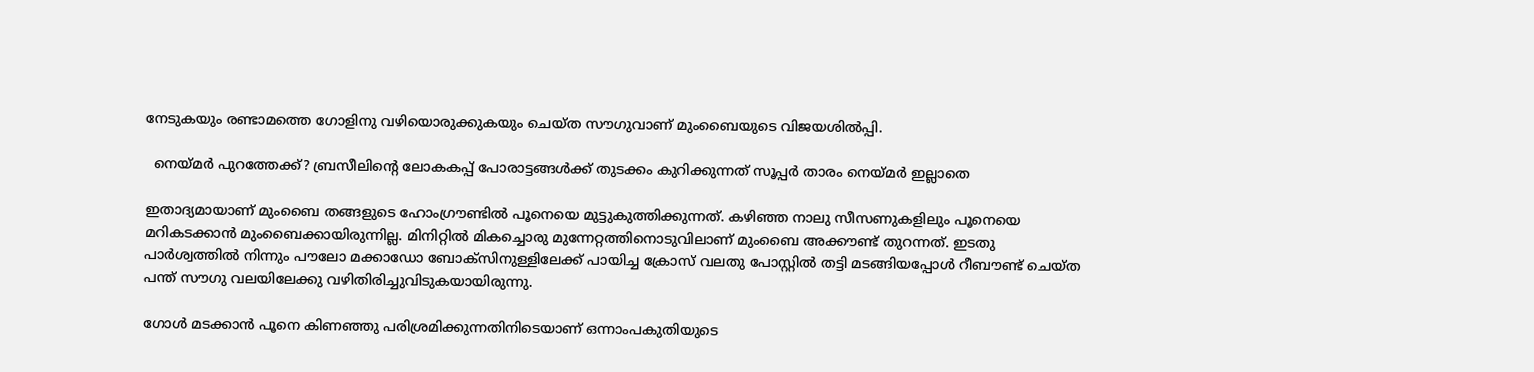നേടുകയും രണ്ടാമത്തെ ഗോളിനു വഴിയൊരുക്കുകയും ചെയ്ത സൗഗുവാണ് മുംബൈയുടെ വിജയശില്‍പ്പി.

  നെയ്മർ പുറത്തേക്ക്? ബ്രസീലിന്‍റെ ലോകകപ്പ് പോരാട്ടങ്ങൾക്ക് തുടക്കം കുറിക്കുന്നത് സൂപ്പർ താരം നെയ്മർ ഇല്ലാതെ

ഇതാദ്യമായാണ് മുംബൈ തങ്ങളുടെ ഹോംഗ്രൗണ്ടില്‍ പൂനെയെ മുട്ടുകുത്തിക്കുന്നത്. കഴിഞ്ഞ നാലു സീസണുകളിലും പൂനെയെ മറികടക്കാന്‍ മുംബൈക്കായിരുന്നില്ല. മിനിറ്റില്‍ മികച്ചൊരു മുന്നേറ്റത്തിനൊടുവിലാണ് മുംബൈ അക്കൗണ്ട് തുറന്നത്. ഇടതു പാര്‍ശ്വത്തില്‍ നിന്നും പൗലോ മക്കാഡോ ബോക്‌സിനുള്ളിലേക്ക് പായിച്ച ക്രോസ് വലതു പോസ്റ്റില്‍ തട്ടി മടങ്ങിയപ്പോള്‍ റീബൗണ്ട് ചെയ്ത പന്ത് സൗഗു വലയിലേക്കു വഴിതിരിച്ചുവിടുകയായിരുന്നു.

ഗോള്‍ മടക്കാന്‍ പൂനെ കിണഞ്ഞു പരിശ്രമിക്കുന്നതിനിടെയാണ് ഒന്നാംപകുതിയുടെ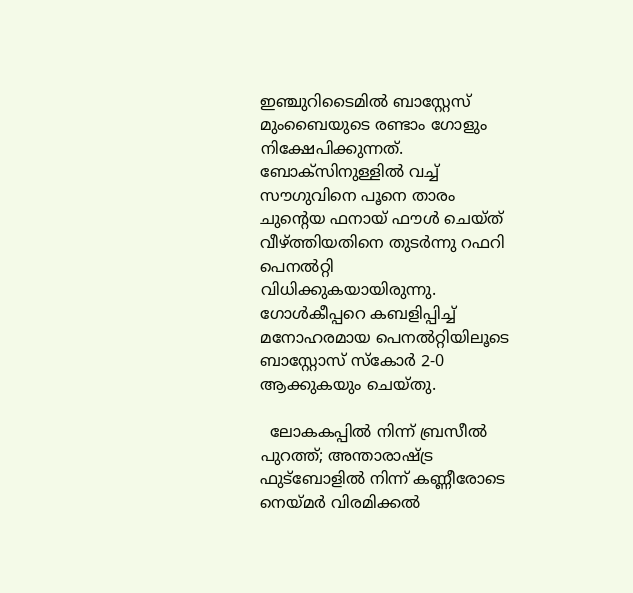ഇഞ്ചുറിടൈമില്‍ ബാസ്റ്റേസ് മുംബൈയുടെ രണ്ടാം ഗോളും നിക്ഷേപിക്കുന്നത്. ബോക്‌സിനുള്ളില്‍ വച്ച് സൗഗുവിനെ പൂനെ താരം ചുന്റെയ ഫനായ് ഫൗള്‍ ചെയ്ത് വീഴ്ത്തിയതിനെ തുടര്‍ന്നു റഫറി പെനല്‍റ്റി വിധിക്കുകയായിരുന്നു. ഗോള്‍കീപ്പറെ കബളിപ്പിച്ച് മനോഹരമായ പെനല്‍റ്റിയിലൂടെ ബാസ്റ്റോസ് സ്‌കോര്‍ 2-0 ആക്കുകയും ചെയ്തു.

  ലോകകപ്പിൽ നിന്ന് ബ്രസീൽ പുറത്ത്; അന്താരാഷ്ട്ര ഫുട്ബോളിൽ നിന്ന് കണ്ണീരോടെ നെയ്മർ വിരമിക്കൽ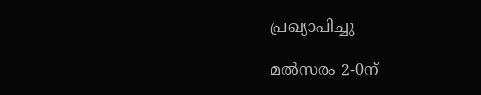പ്രഖ്യാപിച്ചു

മല്‍സരം 2-0ന്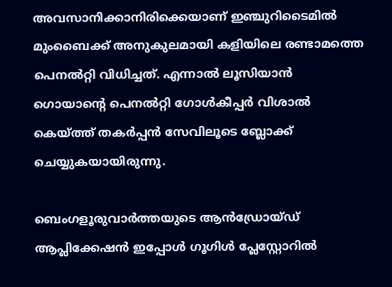അവസാനിക്കാനിരിക്കെയാണ് ഇഞ്ചുറിടൈമില്‍ മുംബൈക്ക് അനുകുലമായി കളിയിലെ രണ്ടാമത്തെ പെനല്‍റ്റി വിധിച്ചത്. എന്നാല്‍ ലൂസിയാന്‍ ഗൊയാന്റെ പെനല്‍റ്റി ഗോള്‍കീപ്പര്‍ വിശാല്‍ കെയ്ത്ത് തകര്‍പ്പന്‍ സേവിലൂടെ ബ്ലോക്ക് ചെയ്യുകയായിരുന്നു.

ബെംഗളൂരുവാർത്തയുടെ ആൻഡ്രോയ്ഡ് ആപ്ലിക്കേഷൻ ഇപ്പോൾ ഗൂഗിൾ പ്ലേസ്റ്റോറിൽ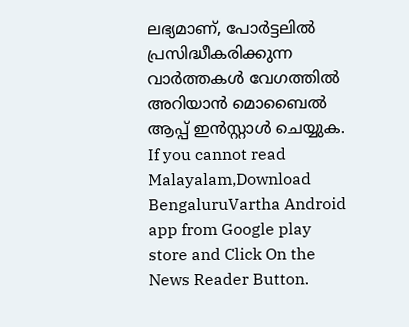ലഭ്യമാണ്, പോർട്ടലിൽ പ്രസിദ്ധീകരിക്കുന്ന വാർത്തകൾ വേഗത്തിൽ അറിയാൻ മൊബൈൽ ആപ്പ് ഇൻസ്റ്റാൾ ചെയ്യുക. If you cannot read Malayalam,Download BengaluruVartha Android app from Google play store and Click On the News Reader Button.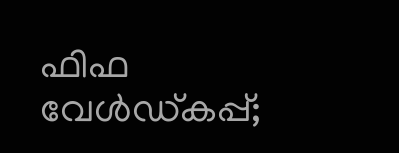ഫിഫ വേൾഡ്കപ്പ്‌;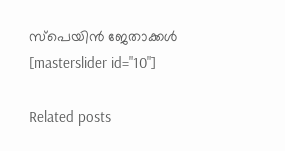സ്പെയിൻ ജേതാക്കൾ
[masterslider id="10"]

Related posts